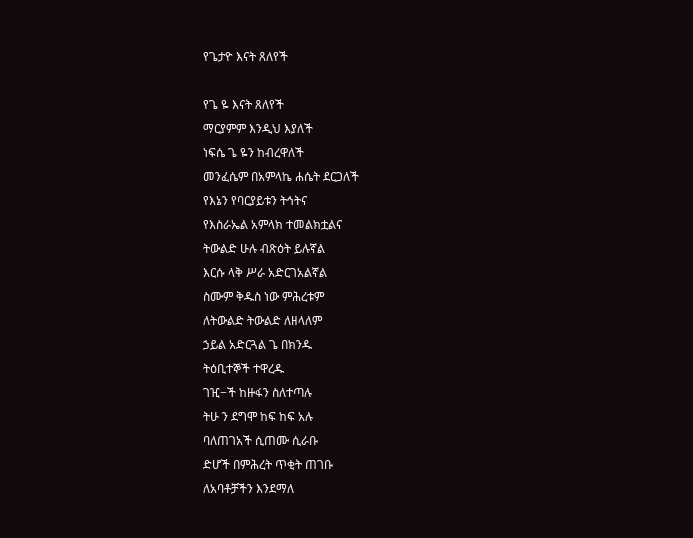የጌታዮ እናት ጸለየች

የጌ ዬ እናት ጸለየች
ማርያምም እንዲህ እያለች
ነፍሴ ጌ ዬን ከብረዋለች
መንፈሴም በአምላኬ ሐሴት ደርጋለች
የእኔን የባርያይቱን ትኅትና
የእስራኤል አምላክ ተመልክቷልና
ትውልድ ሁሉ ብጽዕት ይሉኛል
እርሱ ላቅ ሥራ አድርገአልኛል
ስሙም ቅዱስ ነው ምሕረቱም
ለትውልድ ትውልድ ለዘላለም
ኃይል አድርጓል ጌ በክንዱ
ትዕቢተኞች ተዋረዱ
ገዢ−ች ከዙፋን ስለተጣሉ
ትሁ ን ደግሞ ከፍ ከፍ አሉ
ባለጠገአች ሲጠሙ ሲራቡ
ድሆች በምሕረት ጥቂት ጠገቡ
ለአባቶቻችን እንደማለ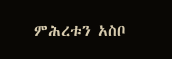ምሕረቱን አስቦ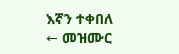እኛን ተቀበለ
← መዝሙር